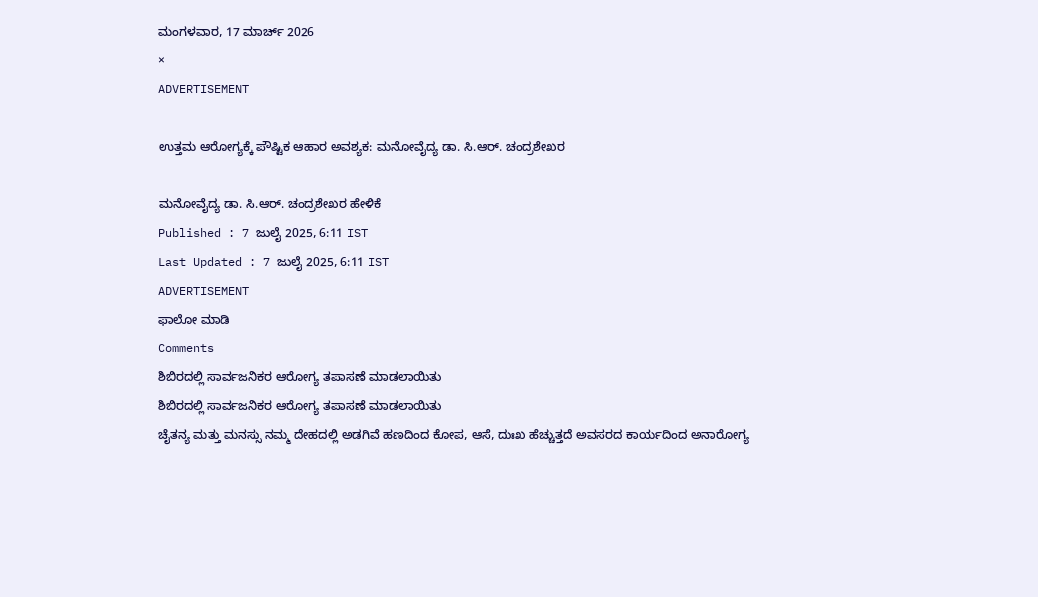ಮಂಗಳವಾರ, 17 ಮಾರ್ಚ್ 2026
×
ADVERTISEMENT

ಉತ್ತಮ ಆರೋಗ್ಯಕ್ಕೆ ಪೌಷ್ಟಿಕ ಆಹಾರ ಅವಶ್ಯಕ: ಮನೋವೈದ್ಯ ಡಾ. ಸಿ.ಆರ್. ಚಂದ್ರಶೇಖರ

ಮನೋವೈದ್ಯ ಡಾ. ಸಿ.ಆರ್. ಚಂದ್ರಶೇಖರ ಹೇಳಿಕೆ
Published : 7 ಜುಲೈ 2025, 6:11 IST
Last Updated : 7 ಜುಲೈ 2025, 6:11 IST
ADVERTISEMENT
ಫಾಲೋ ಮಾಡಿ
Comments
ಶಿಬಿರದಲ್ಲಿ ಸಾರ್ವಜನಿಕರ ಆರೋಗ್ಯ ತಪಾಸಣೆ ಮಾಡಲಾಯಿತು
ಶಿಬಿರದಲ್ಲಿ ಸಾರ್ವಜನಿಕರ ಆರೋಗ್ಯ ತಪಾಸಣೆ ಮಾಡಲಾಯಿತು
ಚೈತನ್ಯ ಮತ್ತು ಮನಸ್ಸು ನಮ್ಮ ದೇಹದಲ್ಲಿ ಅಡಗಿವೆ ಹಣದಿಂದ ಕೋಪ, ಆಸೆ, ದುಃಖ ಹೆಚ್ಚುತ್ತದೆ ಅವಸರದ ಕಾರ್ಯದಿಂದ ಅನಾರೋಗ್ಯ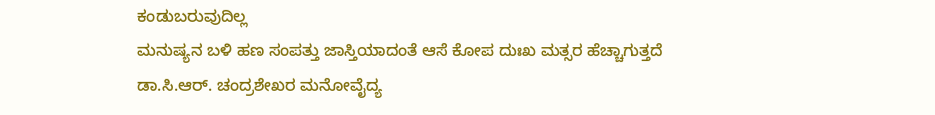ಕಂಡುಬರುವುದಿಲ್ಲ
ಮನುಷ್ಯನ ಬಳಿ ಹಣ ಸಂಪತ್ತು ಜಾಸ್ತಿಯಾದಂತೆ ಆಸೆ ಕೋಪ ದುಃಖ ಮತ್ಸರ ಹೆಚ್ಚಾಗುತ್ತದೆ
ಡಾ.ಸಿ.ಆರ್. ಚಂದ್ರಶೇಖರ ಮನೋವೈದ್ಯ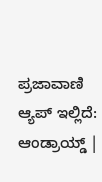ಪ್ರಜಾವಾಣಿ ಆ್ಯಪ್ ಇಲ್ಲಿದೆ: ಆಂಡ್ರಾಯ್ಡ್ |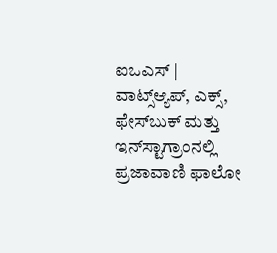ಐಒಎಸ್ | ವಾಟ್ಸ್ಆ್ಯಪ್, ಎಕ್ಸ್, ಫೇಸ್‌ಬುಕ್ ಮತ್ತು ಇನ್‌ಸ್ಟಾಗ್ರಾಂನಲ್ಲಿ ಪ್ರಜಾವಾಣಿ ಫಾಲೋ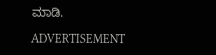ಮಾಡಿ.

ADVERTISEMENT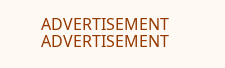ADVERTISEMENT
ADVERTISEMENT